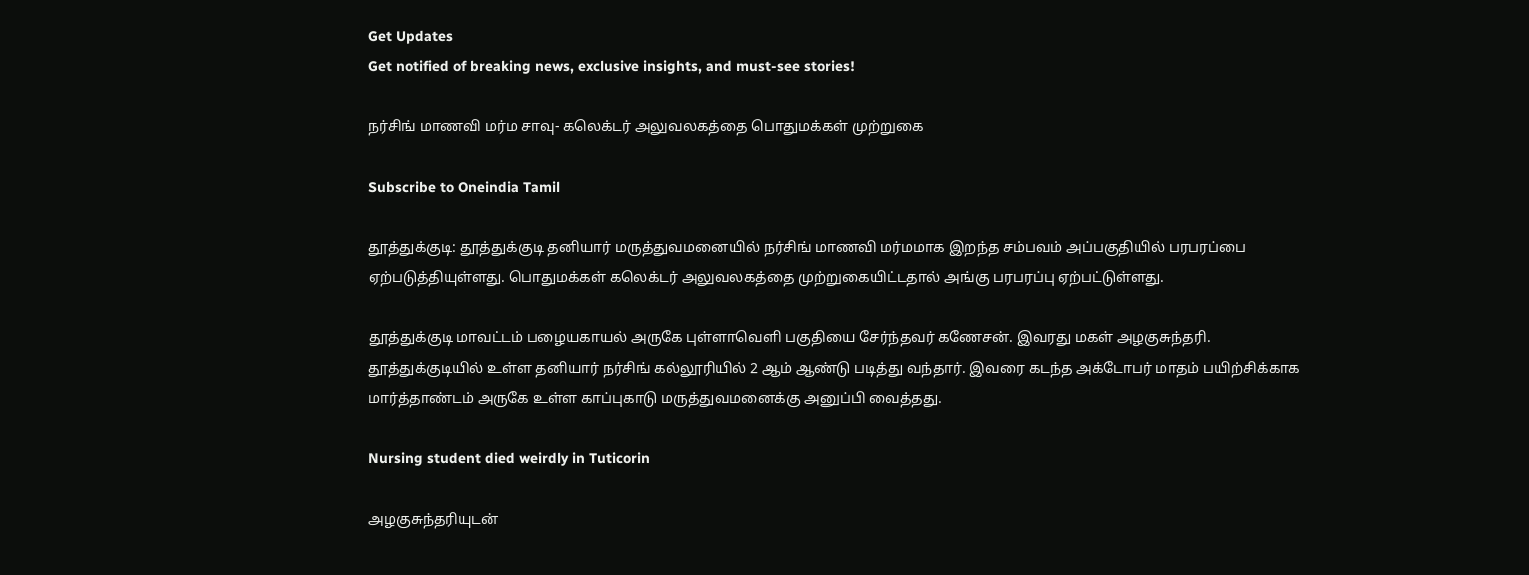Get Updates
Get notified of breaking news, exclusive insights, and must-see stories!

நர்சிங் மாணவி மர்ம சாவு- கலெக்டர் அலுவலகத்தை பொதுமக்கள் முற்றுகை

Subscribe to Oneindia Tamil

தூத்துக்குடி: தூத்துக்குடி தனியார் மருத்துவமனையில் நர்சிங் மாணவி மர்மமாக இறந்த சம்பவம் அப்பகுதியில் பரபரப்பை ஏற்படுத்தியுள்ளது. பொதுமக்கள் கலெக்டர் அலுவலகத்தை முற்றுகையிட்டதால் அங்கு பரபரப்பு ஏற்பட்டுள்ளது.

தூத்துக்குடி மாவட்டம் பழையகாயல் அருகே புள்ளாவெளி பகுதியை சேர்ந்தவர் கணேசன். இவரது மகள் அழகுசுந்தரி. தூத்துக்குடியில் உள்ள தனியார் நர்சிங் கல்லூரியில் 2 ஆம் ஆண்டு படித்து வந்தார். இவரை கடந்த அக்டோபர் மாதம் பயிற்சிக்காக மார்த்தாண்டம் அருகே உள்ள காப்புகாடு மருத்துவமனைக்கு அனுப்பி வைத்தது.

Nursing student died weirdly in Tuticorin

அழகுசுந்தரியுடன்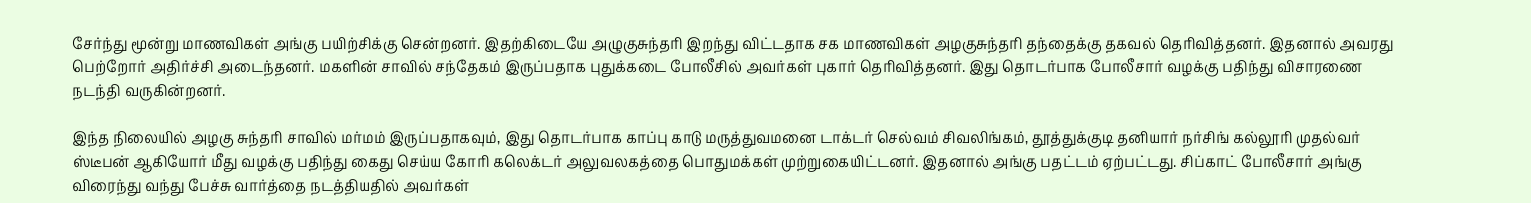சேர்ந்து மூன்று மாணவிகள் அங்கு பயிற்சிக்கு சென்றனர். இதற்கிடையே அழுகுசுந்தரி இறந்து விட்டதாக சக மாணவிகள் அழகுசுந்தரி தந்தைக்கு தகவல் தெரிவித்தனர். இதனால் அவரது பெற்றோர் அதிர்ச்சி அடைந்தனர். மகளின் சாவில் சந்தேகம் இருப்பதாக புதுக்கடை போலீசில் அவர்கள் புகார் தெரிவித்தனர். இது தொடர்பாக போலீசார் வழக்கு பதிந்து விசாரணை நடந்தி வருகின்றனர்.

இந்த நிலையில் அழகு சுந்தரி சாவில் மர்மம் இருப்பதாகவும், இது தொடர்பாக காப்பு காடு மருத்துவமனை டாக்டர் செல்வம் சிவலிங்கம், தூத்துக்குடி தனியார் நர்சிங் கல்லூரி முதல்வர் ஸ்டீபன் ஆகியோர் மீது வழக்கு பதிந்து கைது செய்ய கோரி கலெக்டர் அலுவலகத்தை பொதுமக்கள் முற்றுகையிட்டனர். இதனால் அங்கு பதட்டம் ஏற்பட்டது. சிப்காட் போலீசார் அங்கு விரைந்து வந்து பேச்சு வார்த்தை நடத்தியதில் அவர்கள்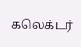கலெக்டர்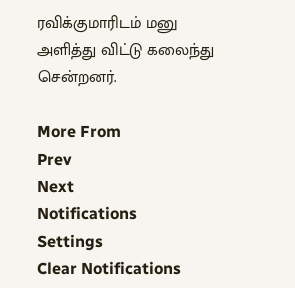ரவிக்குமாரிடம் மனு அளித்து விட்டு கலைந்து சென்றனர்.

More From
Prev
Next
Notifications
Settings
Clear Notifications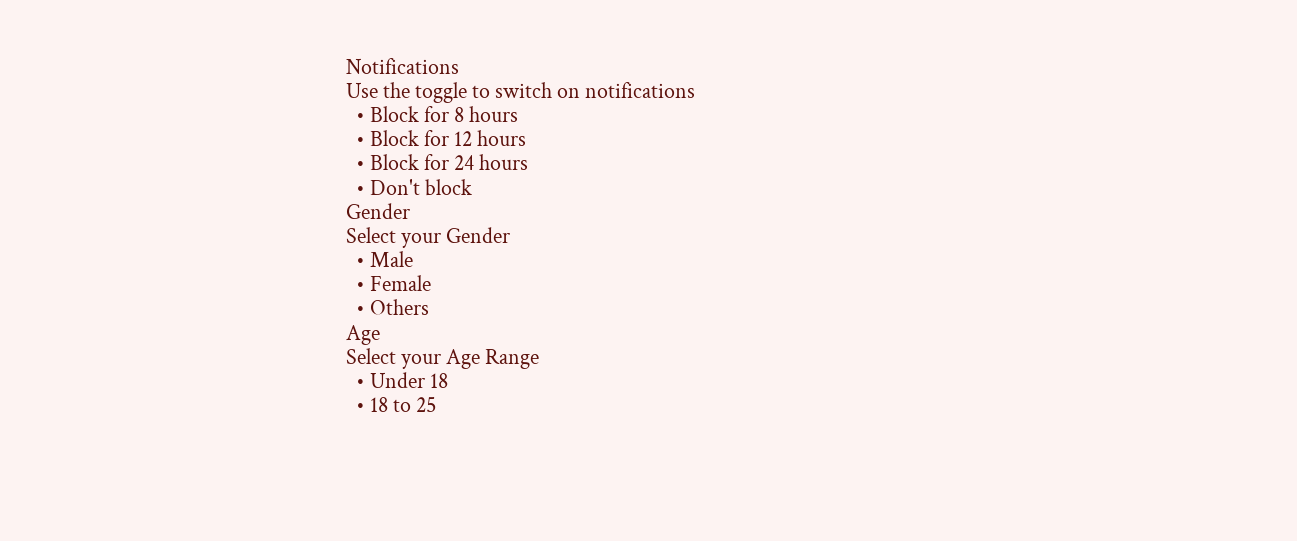Notifications
Use the toggle to switch on notifications
  • Block for 8 hours
  • Block for 12 hours
  • Block for 24 hours
  • Don't block
Gender
Select your Gender
  • Male
  • Female
  • Others
Age
Select your Age Range
  • Under 18
  • 18 to 25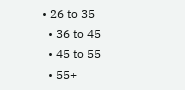• 26 to 35
  • 36 to 45
  • 45 to 55
  • 55+